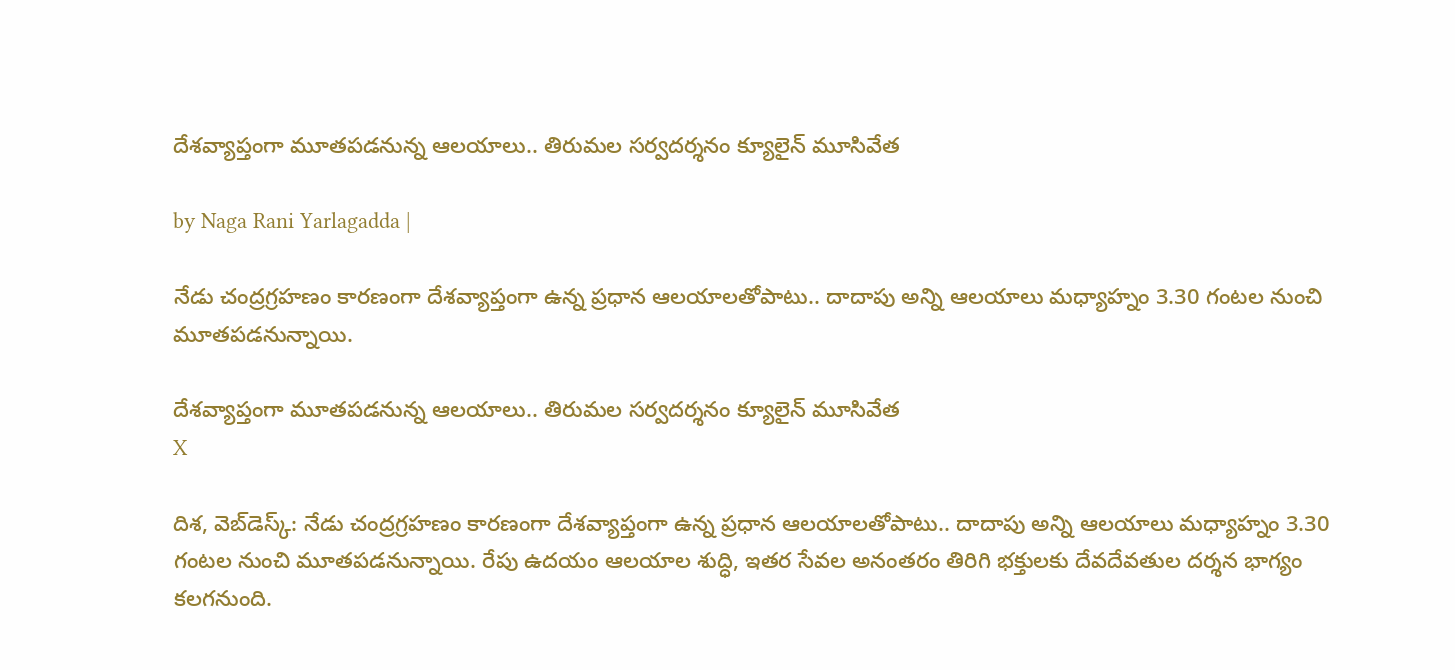దేశవ్యాప్తంగా మూతపడనున్న ఆలయాలు.. తిరుమల సర్వదర్శనం క్యూలైన్ మూసివేత

by Naga Rani Yarlagadda |

నేడు చంద్రగ్రహణం కారణంగా దేశవ్యాప్తంగా ఉన్న ప్రధాన ఆలయాలతోపాటు.. దాదాపు అన్ని ఆలయాలు మధ్యాహ్నం 3.30 గంటల నుంచి మూతపడనున్నాయి.

దేశవ్యాప్తంగా మూతపడనున్న ఆలయాలు.. తిరుమల సర్వదర్శనం క్యూలైన్ మూసివేత
X

దిశ, వెబ్‌డెస్క్: నేడు చంద్రగ్రహణం కారణంగా దేశవ్యాప్తంగా ఉన్న ప్రధాన ఆలయాలతోపాటు.. దాదాపు అన్ని ఆలయాలు మధ్యాహ్నం 3.30 గంటల నుంచి మూతపడనున్నాయి. రేపు ఉదయం ఆలయాల శుద్ధి, ఇతర సేవల అనంతరం తిరిగి భక్తులకు దేవదేవతుల దర్శన భాగ్యం కలగనుంది.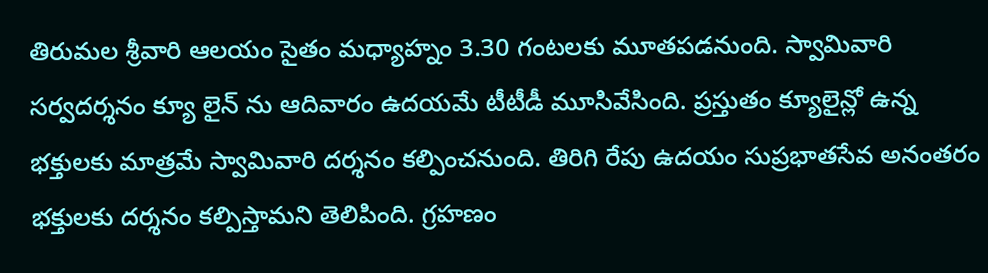తిరుమల శ్రీవారి ఆలయం సైతం మధ్యాహ్నం 3.30 గంటలకు మూతపడనుంది. స్వామివారి సర్వదర్శనం క్యూ లైన్ ను ఆదివారం ఉదయమే టీటీడీ మూసివేసింది. ప్రస్తుతం క్యూలైన్లో ఉన్న భక్తులకు మాత్రమే స్వామివారి దర్శనం కల్పించనుంది. తిరిగి రేపు ఉదయం సుప్రభాతసేవ అనంతరం భక్తులకు దర్శనం కల్పిస్తామని తెలిపింది. గ్రహణం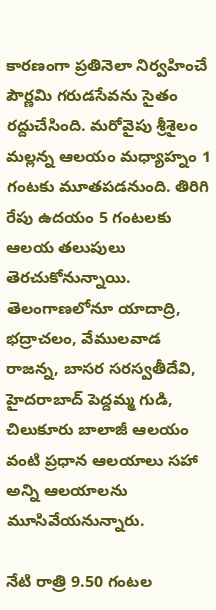కారణంగా ప్రతినెలా నిర్వహించే పౌర్ణమి గరుడసేవను సైతం రద్దుచేసింది. మరోవైపు శ్రీశైలం మల్లన్న ఆలయం మధ్యాహ్నం 1 గంటకు మూతపడనుంది. తిరిగి రేపు ఉదయం 5 గంటలకు ఆలయ తలుపులు తెరచుకోనున్నాయి. తెలంగాణలోనూ యాదాద్రి, భద్రాచలం, వేములవాడ రాజన్న, బాసర సరస్వతీదేవి, హైదరాబాద్ పెద్దమ్మ గుడి, చిలుకూరు బాలాజీ ఆలయం వంటి ప్రధాన ఆలయాలు సహా అన్ని ఆలయాలను మూసివేయనున్నారు.

నేటి రాత్రి 9.50 గంటల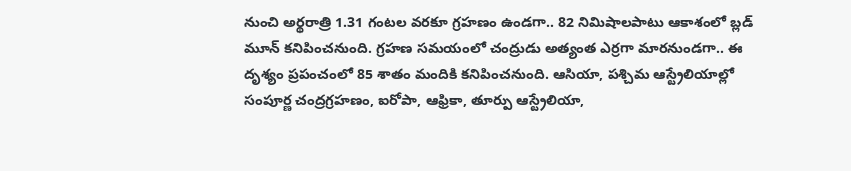నుంచి అర్థరాత్రి 1.31 గంటల వరకూ గ్రహణం ఉండగా.. 82 నిమిషాలపాటు ఆకాశంలో బ్లడ్ మూన్ కనిపించనుంది. గ్రహణ సమయంలో చంద్రుడు అత్యంత ఎర్రగా మారనుండగా.. ఈ దృశ్యం ప్రపంచంలో 85 శాతం మందికి కనిపించనుంది. ఆసియా, పశ్చిమ ఆస్ట్రేలియాల్లో సంపూర్ణ చంద్రగ్రహణం, ఐరోపా, ఆఫ్రికా, తూర్పు ఆస్ట్రేలియా,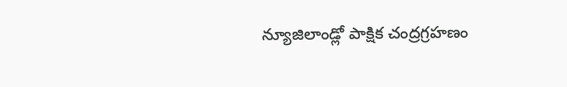న్యూజిలాండ్లో పాక్షిక చంద్రగ్రహణం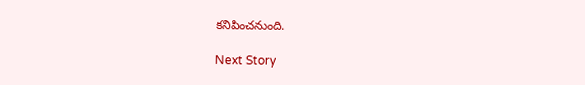కనిపించనుంది.

Next Story